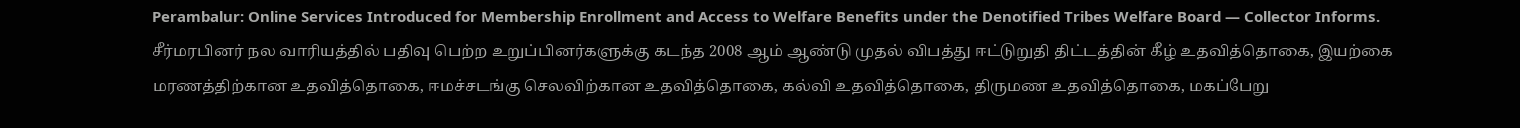Perambalur: Online Services Introduced for Membership Enrollment and Access to Welfare Benefits under the Denotified Tribes Welfare Board — Collector Informs.
சீர்மரபினர் நல வாரியத்தில் பதிவு பெற்ற உறுப்பினர்களுக்கு கடந்த 2008 ஆம் ஆண்டு முதல் விபத்து ஈட்டுறுதி திட்டத்தின் கீழ் உதவித்தொகை, இயற்கை மரணத்திற்கான உதவித்தொகை, ஈமச்சடங்கு செலவிற்கான உதவித்தொகை, கல்வி உதவித்தொகை, திருமண உதவித்தொகை, மகப்பேறு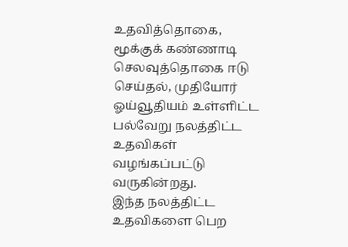உதவித்தொகை, மூக்குக் கண்ணாடி செலவுத்தொகை ஈடு செய்தல், முதியோர் ஓய்வூதியம் உள்ளிட்ட பல்வேறு நலத்திட்ட உதவிகள் வழங்கப்பட்டு வருகின்றது.
இந்த நலத்திட்ட உதவிகளை பெற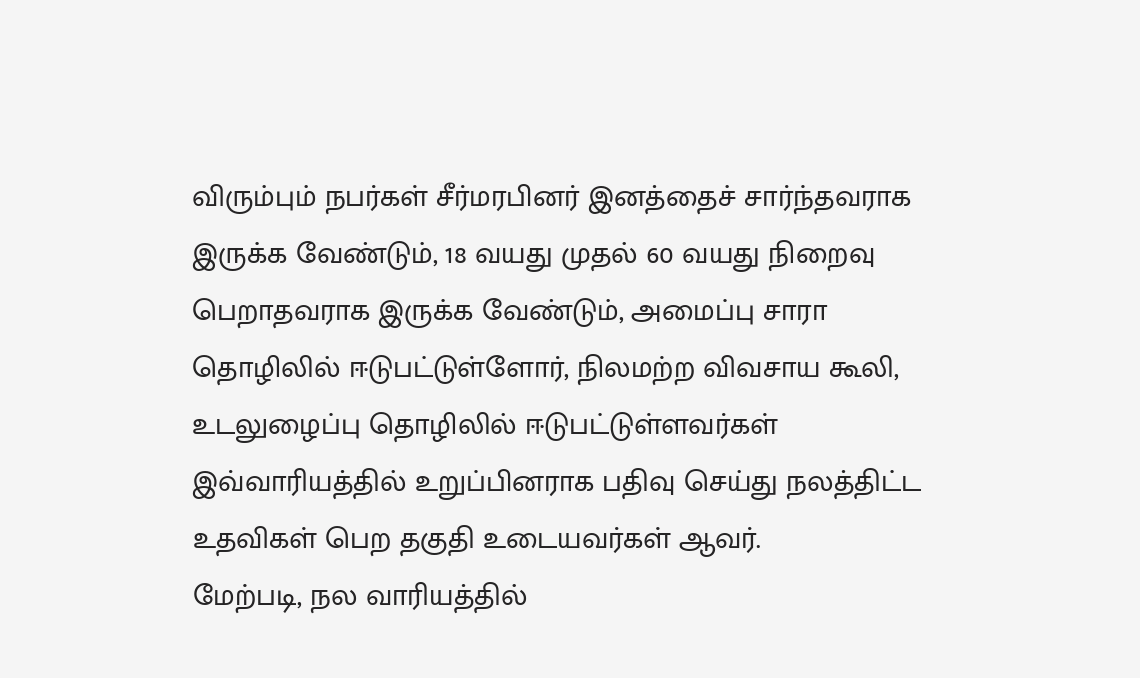விரும்பும் நபர்கள் சீர்மரபினர் இனத்தைச் சார்ந்தவராக இருக்க வேண்டும், 18 வயது முதல் 60 வயது நிறைவு பெறாதவராக இருக்க வேண்டும், அமைப்பு சாரா தொழிலில் ஈடுபட்டுள்ளோர், நிலமற்ற விவசாய கூலி, உடலுழைப்பு தொழிலில் ஈடுபட்டுள்ளவர்கள் இவ்வாரியத்தில் உறுப்பினராக பதிவு செய்து நலத்திட்ட உதவிகள் பெற தகுதி உடையவர்கள் ஆவர்.
மேற்படி, நல வாரியத்தில்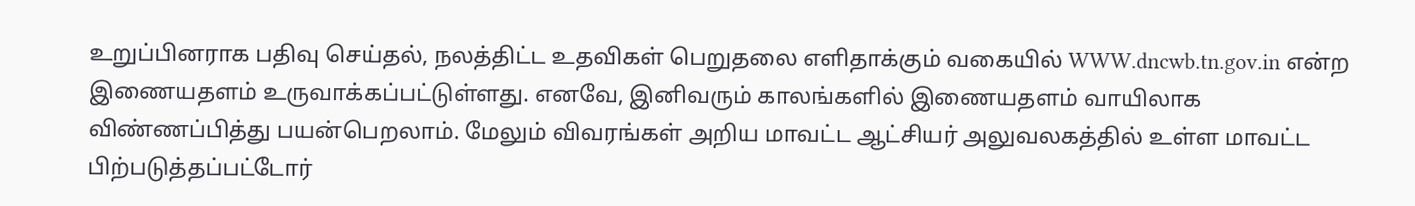உறுப்பினராக பதிவு செய்தல், நலத்திட்ட உதவிகள் பெறுதலை எளிதாக்கும் வகையில் WWW.dncwb.tn.gov.in என்ற இணையதளம் உருவாக்கப்பட்டுள்ளது. எனவே, இனிவரும் காலங்களில் இணையதளம் வாயிலாக விண்ணப்பித்து பயன்பெறலாம். மேலும் விவரங்கள் அறிய மாவட்ட ஆட்சியர் அலுவலகத்தில் உள்ள மாவட்ட பிற்படுத்தப்பட்டோர்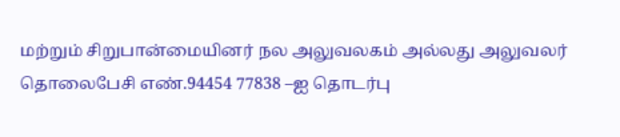மற்றும் சிறுபான்மையினர் நல அலுவலகம் அல்லது அலுவலர் தொலைபேசி எண்.94454 77838 –ஐ தொடர்பு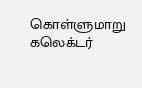கொள்ளுமாறு கலெக்டர்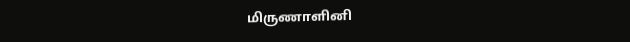மிருணாளினி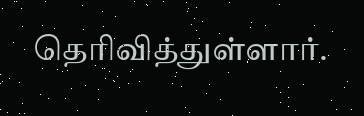தெரிவித்துள்ளார்.